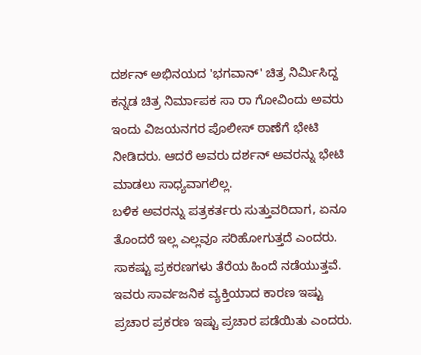ದರ್ಶನ್ ಅಭಿನಯದ 'ಭಗವಾನ್' ಚಿತ್ರ ನಿರ್ಮಿಸಿದ್ದ ಕನ್ನಡ ಚಿತ್ರ ನಿರ್ಮಾಪಕ ಸಾ ರಾ ಗೋವಿಂದು ಅವರು ಇಂದು ವಿಜಯನಗರ ಪೊಲೀಸ್ ಠಾಣೆಗೆ ಭೇಟಿ ನೀಡಿದರು. ಆದರೆ ಅವರು ದರ್ಶನ್ ಅವರನ್ನು ಭೇಟಿ ಮಾಡಲು ಸಾಧ್ಯವಾಗಲಿಲ್ಲ.
ಬಳಿಕ ಅವರನ್ನು ಪತ್ರಕರ್ತರು ಸುತ್ತುವರಿದಾಗ, ಏನೂ ತೊಂದರೆ ಇಲ್ಲ ಎಲ್ಲವೂ ಸರಿಹೋಗುತ್ತದೆ ಎಂದರು. ಸಾಕಷ್ಟು ಪ್ರಕರಣಗಳು ತೆರೆಯ ಹಿಂದೆ ನಡೆಯುತ್ತವೆ. ಇವರು ಸಾರ್ವಜನಿಕ ವ್ಯಕ್ತಿಯಾದ ಕಾರಣ ಇಷ್ಟು ಪ್ರಚಾರ ಪ್ರಕರಣ ಇಷ್ಟು ಪ್ರಚಾರ ಪಡೆಯಿತು ಎಂದರು.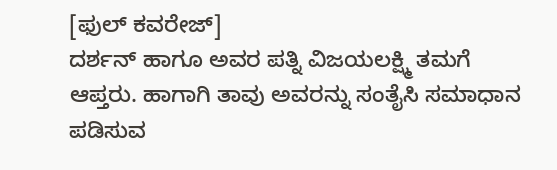[ಫುಲ್ ಕವರೇಜ್]
ದರ್ಶನ್ ಹಾಗೂ ಅವರ ಪತ್ನಿ ವಿಜಯಲಕ್ಷ್ಮಿ ತಮಗೆ ಆಪ್ತರು. ಹಾಗಾಗಿ ತಾವು ಅವರನ್ನು ಸಂತೈಸಿ ಸಮಾಧಾನ ಪಡಿಸುವ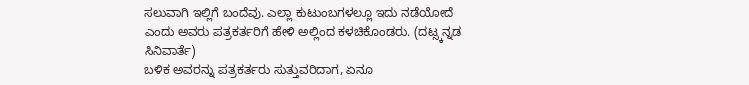ಸಲುವಾಗಿ ಇಲ್ಲಿಗೆ ಬಂದೆವು. ಎಲ್ಲಾ ಕುಟುಂಬಗಳಲ್ಲೂ ಇದು ನಡೆಯೋದೆ ಎಂದು ಅವರು ಪತ್ರಕರ್ತರಿಗೆ ಹೇಳಿ ಅಲ್ಲಿಂದ ಕಳಚಿಕೊಂಡರು. (ದಟ್ಸ್ಕನ್ನಡ ಸಿನಿವಾರ್ತೆ)
ಬಳಿಕ ಅವರನ್ನು ಪತ್ರಕರ್ತರು ಸುತ್ತುವರಿದಾಗ, ಏನೂ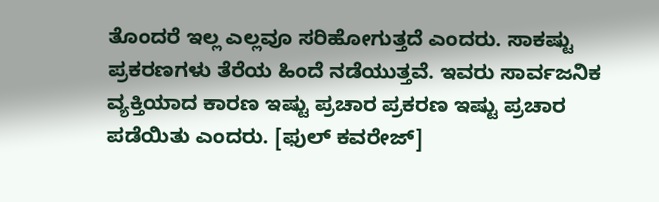ತೊಂದರೆ ಇಲ್ಲ ಎಲ್ಲವೂ ಸರಿಹೋಗುತ್ತದೆ ಎಂದರು. ಸಾಕಷ್ಟು ಪ್ರಕರಣಗಳು ತೆರೆಯ ಹಿಂದೆ ನಡೆಯುತ್ತವೆ. ಇವರು ಸಾರ್ವಜನಿಕ ವ್ಯಕ್ತಿಯಾದ ಕಾರಣ ಇಷ್ಟು ಪ್ರಚಾರ ಪ್ರಕರಣ ಇಷ್ಟು ಪ್ರಚಾರ ಪಡೆಯಿತು ಎಂದರು. [ಫುಲ್ ಕವರೇಜ್]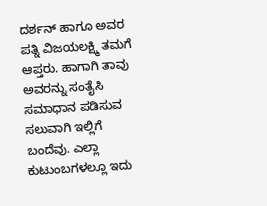ದರ್ಶನ್ ಹಾಗೂ ಅವರ ಪತ್ನಿ ವಿಜಯಲಕ್ಷ್ಮಿ ತಮಗೆ ಆಪ್ತರು. ಹಾಗಾಗಿ ತಾವು ಅವರನ್ನು ಸಂತೈಸಿ ಸಮಾಧಾನ ಪಡಿಸುವ ಸಲುವಾಗಿ ಇಲ್ಲಿಗೆ ಬಂದೆವು. ಎಲ್ಲಾ ಕುಟುಂಬಗಳಲ್ಲೂ ಇದು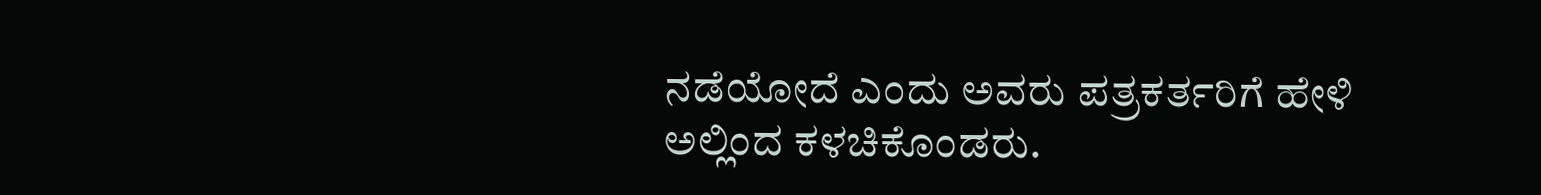ನಡೆಯೋದೆ ಎಂದು ಅವರು ಪತ್ರಕರ್ತರಿಗೆ ಹೇಳಿ ಅಲ್ಲಿಂದ ಕಳಚಿಕೊಂಡರು.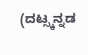(ದಟ್ಸ್ಕನ್ನಡ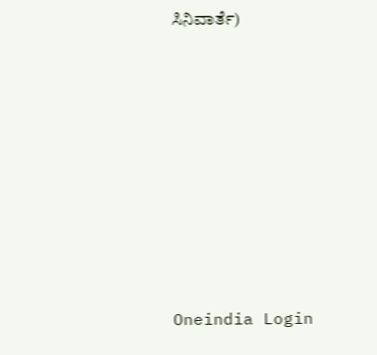ಸಿನಿವಾರ್ತೆ)








Oneindia Login